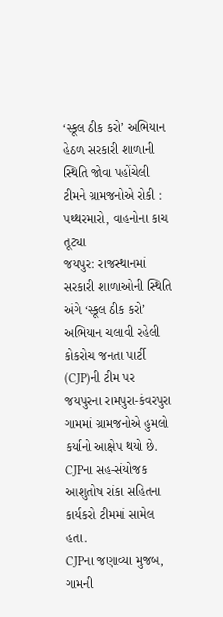‘સ્કૂલ ઠીક કરો’ અભિયાન હેઠળ સરકારી શાળાની સ્થિતિ જોવા પહોંચેલી ટીમને ગ્રામજનોએ રોકી : પથ્થરમારો, વાહનોના કાચ તૂટ્યા
જયપુર: રાજસ્થાનમાં સરકારી શાળાઓની સ્થિતિ અંગે ‘સ્કૂલ ઠીક કરો’ અભિયાન ચલાવી રહેલી કોકરોચ જનતા પાર્ટી (CJP)ની ટીમ પર જયપુરના રામપુરા-કંવરપુરા ગામમાં ગ્રામજનોએ હુમલો કર્યાનો આક્ષેપ થયો છે. CJPના સહ-સંયોજક આશુતોષ રાંકા સહિતના કાર્યકરો ટીમમાં સામેલ હતા.
CJPના જણાવ્યા મુજબ, ગામની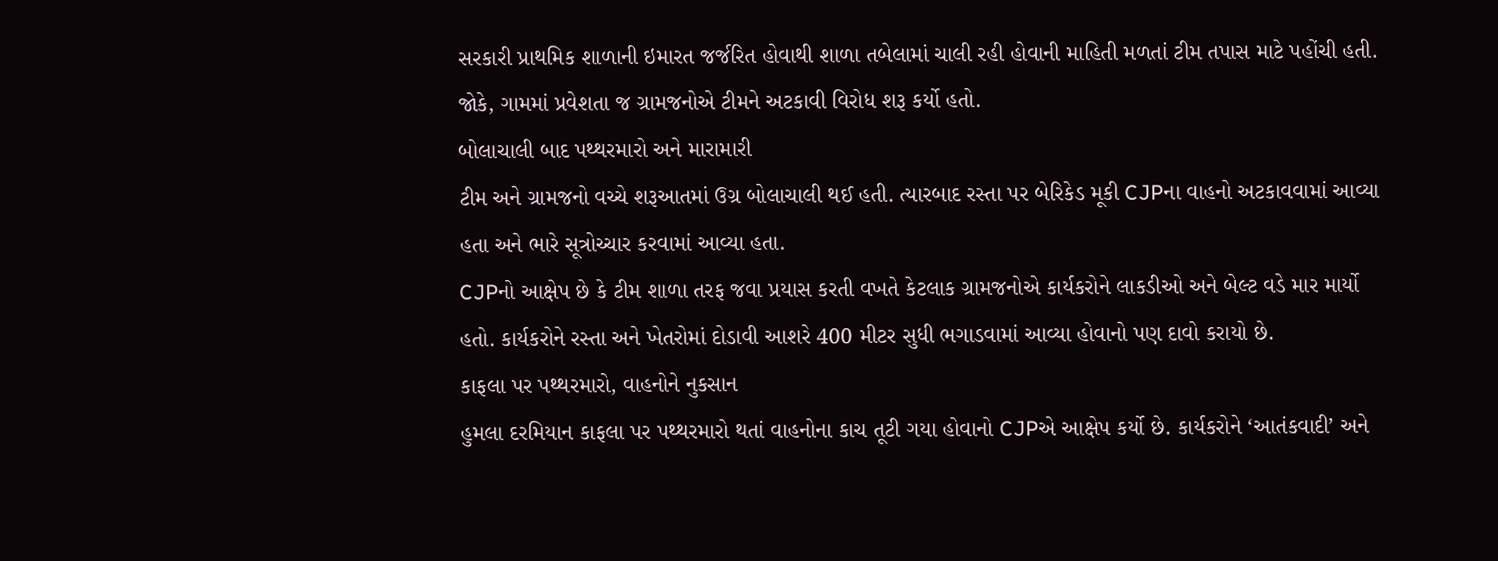સરકારી પ્રાથમિક શાળાની ઇમારત જર્જરિત હોવાથી શાળા તબેલામાં ચાલી રહી હોવાની માહિતી મળતાં ટીમ તપાસ માટે પહોંચી હતી. જોકે, ગામમાં પ્રવેશતા જ ગ્રામજનોએ ટીમને અટકાવી વિરોધ શરૂ કર્યો હતો.
બોલાચાલી બાદ પથ્થરમારો અને મારામારી
ટીમ અને ગ્રામજનો વચ્ચે શરૂઆતમાં ઉગ્ર બોલાચાલી થઈ હતી. ત્યારબાદ રસ્તા પર બેરિકેડ મૂકી CJPના વાહનો અટકાવવામાં આવ્યા હતા અને ભારે સૂત્રોચ્ચાર કરવામાં આવ્યા હતા.
CJPનો આક્ષેપ છે કે ટીમ શાળા તરફ જવા પ્રયાસ કરતી વખતે કેટલાક ગ્રામજનોએ કાર્યકરોને લાકડીઓ અને બેલ્ટ વડે માર માર્યો હતો. કાર્યકરોને રસ્તા અને ખેતરોમાં દોડાવી આશરે 400 મીટર સુધી ભગાડવામાં આવ્યા હોવાનો પણ દાવો કરાયો છે.
કાફલા પર પથ્થરમારો, વાહનોને નુકસાન
હુમલા દરમિયાન કાફલા પર પથ્થરમારો થતાં વાહનોના કાચ તૂટી ગયા હોવાનો CJPએ આક્ષેપ કર્યો છે. કાર્યકરોને ‘આતંકવાદી’ અને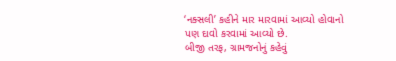‘નક્સલી’ કહીને માર મારવામાં આવ્યો હોવાનો પણ દાવો કરવામાં આવ્યો છે.
બીજી તરફ, ગ્રામજનોનું કહેવું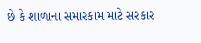છે કે શાળાના સમારકામ માટે સરકાર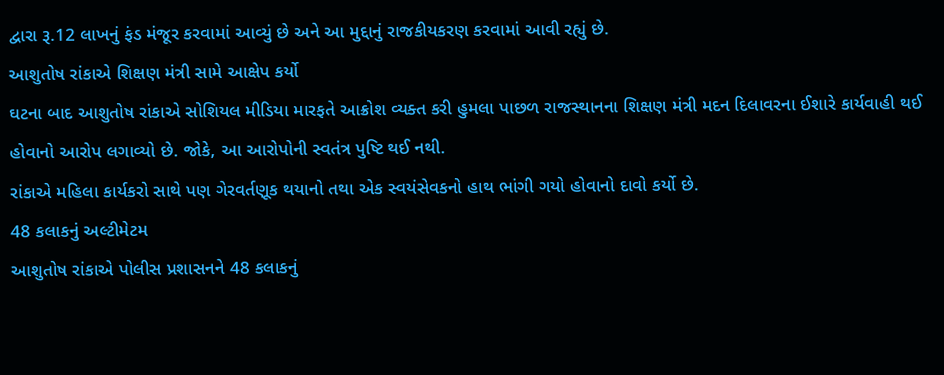દ્વારા રૂ.12 લાખનું ફંડ મંજૂર કરવામાં આવ્યું છે અને આ મુદ્દાનું રાજકીયકરણ કરવામાં આવી રહ્યું છે.
આશુતોષ રાંકાએ શિક્ષણ મંત્રી સામે આક્ષેપ કર્યો
ઘટના બાદ આશુતોષ રાંકાએ સોશિયલ મીડિયા મારફતે આક્રોશ વ્યક્ત કરી હુમલા પાછળ રાજસ્થાનના શિક્ષણ મંત્રી મદન દિલાવરના ઈશારે કાર્યવાહી થઈ હોવાનો આરોપ લગાવ્યો છે. જોકે, આ આરોપોની સ્વતંત્ર પુષ્ટિ થઈ નથી.
રાંકાએ મહિલા કાર્યકરો સાથે પણ ગેરવર્તણૂક થયાનો તથા એક સ્વયંસેવકનો હાથ ભાંગી ગયો હોવાનો દાવો કર્યો છે.
48 કલાકનું અલ્ટીમેટમ
આશુતોષ રાંકાએ પોલીસ પ્રશાસનને 48 કલાકનું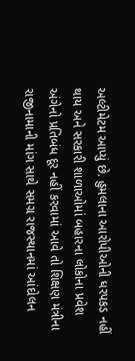અલ્ટીમેટમ આપ્યું છે. હુમલાના આરોપીઓની ધરપકડ નહીં થાય અને સરકારી શાળાઓમાં બહારના લોકોના પ્રવેશ અંગેનો પ્રતિબંધ દૂર નહીં કરવામાં આવે તો શિક્ષણ મંત્રીના રાજીનામાની માંગ સાથે સમગ્ર રાજસ્થાનમાં આંદોલન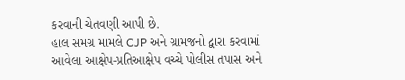કરવાની ચેતવણી આપી છે.
હાલ સમગ્ર મામલે CJP અને ગ્રામજનો દ્વારા કરવામાં આવેલા આક્ષેપ-પ્રતિઆક્ષેપ વચ્ચે પોલીસ તપાસ અને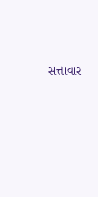સત્તાવાર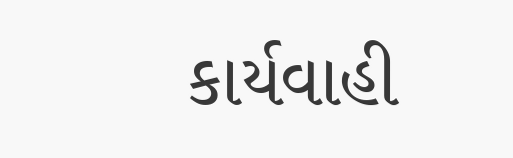કાર્યવાહી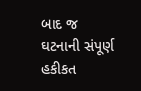બાદ જ ઘટનાની સંપૂર્ણ હકીકત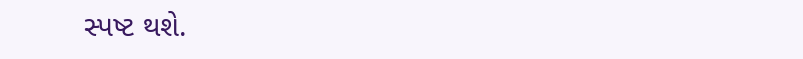સ્પષ્ટ થશે.